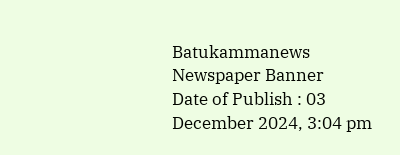Batukammanews
Newspaper Banner
Date of Publish : 03 December 2024, 3:04 pm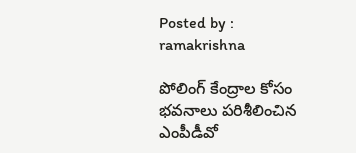Posted by : ramakrishna

పోలింగ్ కేంద్రాల కోసం భవనాలు పరిశీలించిన ఎంపీడీవో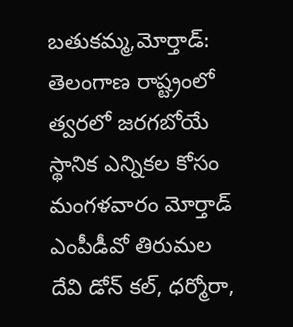బతుకమ్మ,మోర్తాడ్: తెలంగాణ రాష్ట్రంలో త్వరలో జరగబోయే స్థానిక ఎన్నికల కోసం మంగళవారం మోర్తాడ్ ఎంపీడీవో తిరుమల దేవి డోన్ కల్, ధర్మోరా,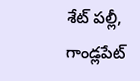శేట్ పల్లీ, గాండ్లపేట్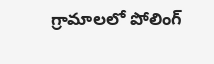గ్రామాలలో పోలింగ్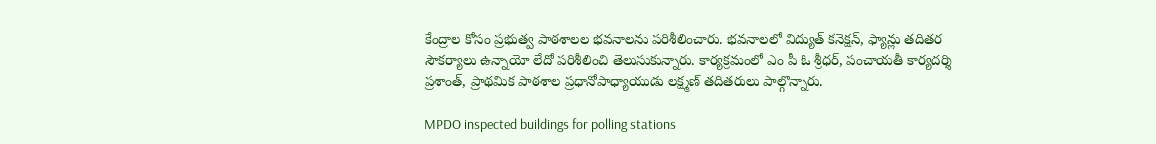కేంద్రాల కోసం ప్రభుత్వ పాఠశాలల భవనాలను పరిశీలించారు. భవనాలలో విద్యుత్ కనెక్షన్, ఫ్యాన్లు తదితర సౌకర్యాలు ఉన్నాయో లేదో పరిశీలించి తెలుసుకున్నారు. కార్యక్రమంలో ఎం పీ ఓ శ్రీధర్, పంచాయతీ కార్యదర్శి ప్రశాంత్, ప్రాథమిక పాఠశాల ప్రధానోపాధ్యాయుడు లక్ష్మణ్ తదితరులు పాల్గొన్నారు.

MPDO inspected buildings for polling stations